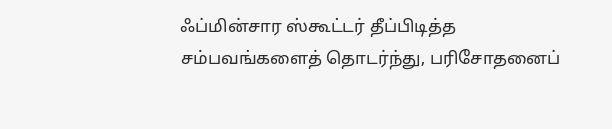ஃப்மின்சார ஸ்கூட்டர் தீப்பிடித்த சம்பவங்களைத் தொடர்ந்து, பரிசோதனைப்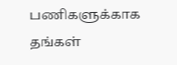பணிகளுக்காக தங்கள்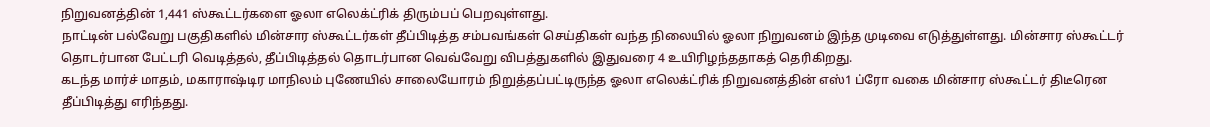நிறுவனத்தின் 1,441 ஸ்கூட்டர்களை ஓலா எலெக்ட்ரிக் திரும்பப் பெறவுள்ளது.
நாட்டின் பல்வேறு பகுதிகளில் மின்சார ஸ்கூட்டர்கள் தீப்பிடித்த சம்பவங்கள் செய்திகள் வந்த நிலையில் ஓலா நிறுவனம் இந்த முடிவை எடுத்துள்ளது. மின்சார ஸ்கூட்டர் தொடர்பான பேட்டரி வெடித்தல், தீப்பிடித்தல் தொடர்பான வெவ்வேறு விபத்துகளில் இதுவரை 4 உயிரிழந்ததாகத் தெரிகிறது.
கடந்த மார்ச் மாதம், மகாராஷ்டிர மாநிலம் புணேயில் சாலையோரம் நிறுத்தப்பட்டிருந்த ஓலா எலெக்ட்ரிக் நிறுவனத்தின் எஸ்1 ப்ரோ வகை மின்சார ஸ்கூட்டர் திடீரென தீப்பிடித்து எரிந்தது.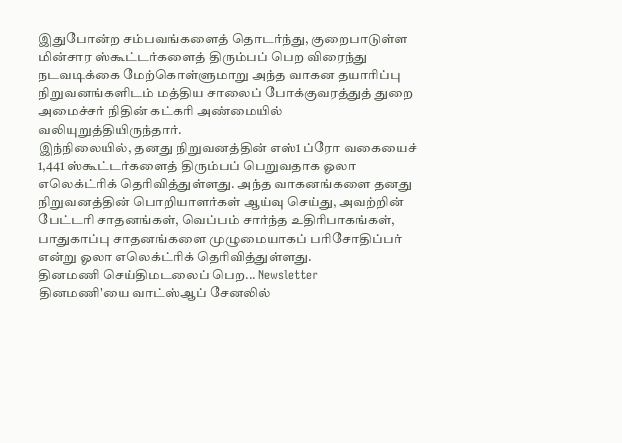இதுபோன்ற சம்பவங்களைத் தொடர்ந்து, குறைபாடுள்ள மின்சார ஸ்கூட்டர்களைத் திரும்பப் பெற விரைந்து நடவடிக்கை மேற்கொள்ளுமாறு அந்த வாகன தயாரிப்பு நிறுவனங்களிடம் மத்திய சாலைப் போக்குவரத்துத் துறை அமைச்சர் நிதின் கட்கரி அண்மையில் வலியுறுத்தியிருந்தார்.
இந்நிலையில், தனது நிறுவனத்தின் எஸ்1 ப்ரோ வகையைச் 1,441 ஸ்கூட்டர்களைத் திரும்பப் பெறுவதாக ஓலா எலெக்ட்ரிக் தெரிவித்துள்ளது. அந்த வாகனங்களை தனது நிறுவனத்தின் பொறியாளர்கள் ஆய்வு செய்து, அவற்றின் பேட்டரி சாதனங்கள், வெப்பம் சார்ந்த உதிரிபாகங்கள், பாதுகாப்பு சாதனங்களை முழுமையாகப் பரிசோதிப்பர் என்று ஓலா எலெக்ட்ரிக் தெரிவித்துள்ளது.
தினமணி செய்திமடலைப் பெற... Newsletter
தினமணி'யை வாட்ஸ்ஆப் சேனலில்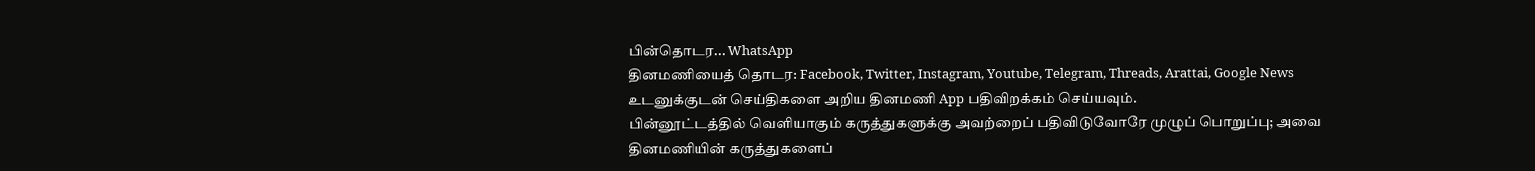பின்தொடர... WhatsApp
தினமணியைத் தொடர: Facebook, Twitter, Instagram, Youtube, Telegram, Threads, Arattai, Google News
உடனுக்குடன் செய்திகளை அறிய தினமணி App பதிவிறக்கம் செய்யவும்.
பின்னூட்டத்தில் வெளியாகும் கருத்துகளுக்கு அவற்றைப் பதிவிடுவோரே முழுப் பொறுப்பு; அவை தினமணியின் கருத்துகளைப்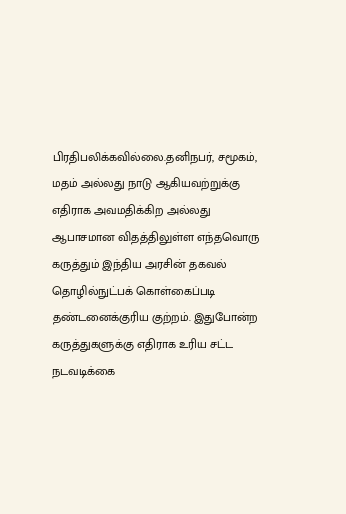பிரதிபலிக்கவில்லை.தனிநபர், சமூகம், மதம் அல்லது நாடு ஆகியவற்றுக்கு எதிராக அவமதிக்கிற அல்லது ஆபாசமான விதத்திலுள்ள எந்தவொரு கருத்தும் இந்திய அரசின் தகவல் தொழில்நுட்பக் கொள்கைப்படி தண்டனைக்குரிய குற்றம். இதுபோன்ற கருத்துகளுக்கு எதிராக உரிய சட்ட நடவடிக்கை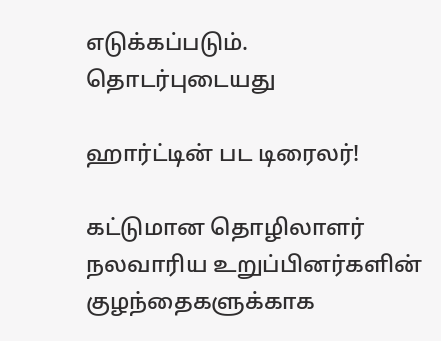எடுக்கப்படும்.
தொடர்புடையது

ஹார்ட்டின் பட டிரைலர்!

கட்டுமான தொழிலாளர் நலவாரிய உறுப்பினர்களின் குழந்தைகளுக்காக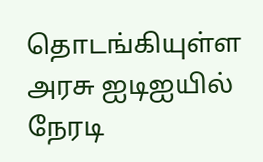தொடங்கியுள்ள அரசு ஐடிஐயில் நேரடி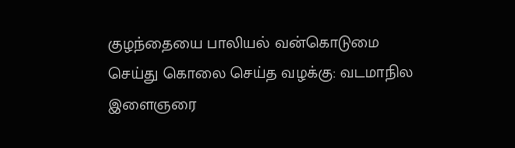குழந்தையை பாலியல் வன்கொடுமை செய்து கொலை செய்த வழக்கு: வடமாநில இளைஞரை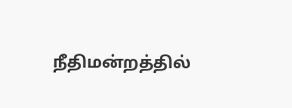நீதிமன்றத்தில்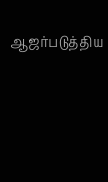ஆஜர்படுத்திய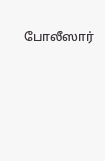போலீஸார்